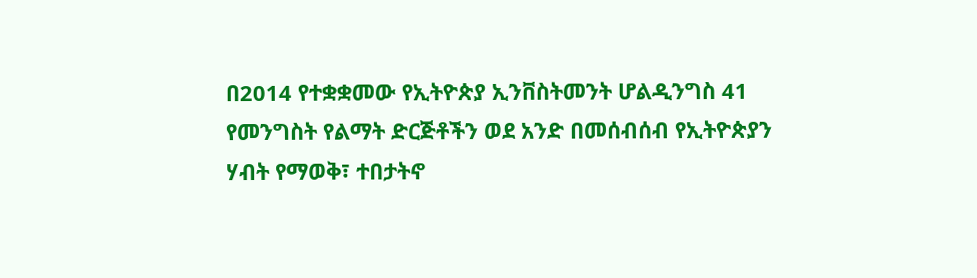በ2014 የተቋቋመው የኢትዮጵያ ኢንቨስትመንት ሆልዲንግስ 41 የመንግስት የልማት ድርጅቶችን ወደ አንድ በመሰብሰብ የኢትዮጵያን ሃብት የማወቅ፣ ተበታትኖ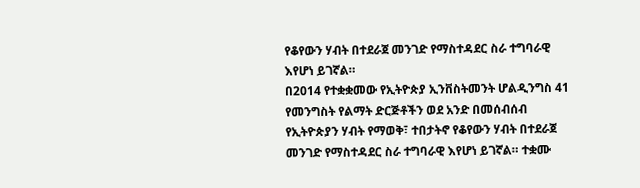የቆየውን ሃብት በተደራጀ መንገድ የማስተዳደር ስራ ተግባራዊ እየሆነ ይገኛል።
በ2014 የተቋቋመው የኢትዮጵያ ኢንቨስትመንት ሆልዲንግስ 41 የመንግስት የልማት ድርጅቶችን ወደ አንድ በመሰብሰብ የኢትዮጵያን ሃብት የማወቅ፣ ተበታትኖ የቆየውን ሃብት በተደራጀ መንገድ የማስተዳደር ስራ ተግባራዊ እየሆነ ይገኛል። ተቋሙ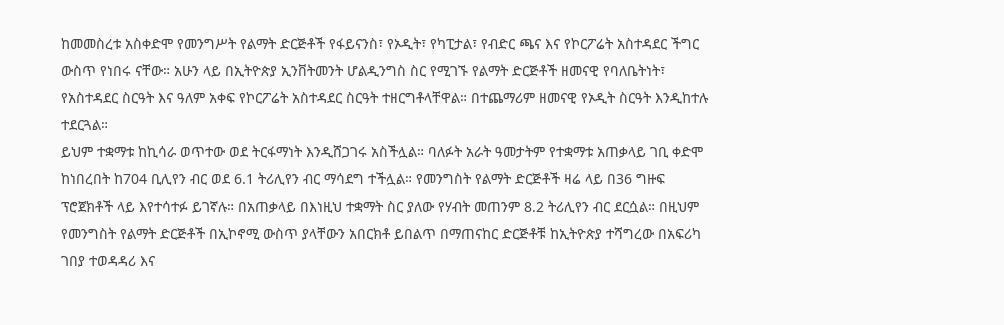ከመመስረቱ አስቀድሞ የመንግሥት የልማት ድርጅቶች የፋይናንስ፣ የኦዲት፣ የካፒታል፣ የብድር ጫና እና የኮርፖሬት አስተዳደር ችግር ውስጥ የነበሩ ናቸው። አሁን ላይ በኢትዮጵያ ኢንቨትመንት ሆልዲንግስ ስር የሚገኙ የልማት ድርጅቶች ዘመናዊ የባለቤትነት፣ የአስተዳደር ስርዓት እና ዓለም አቀፍ የኮርፖሬት አስተዳደር ስርዓት ተዘርግቶላቸዋል። በተጨማሪም ዘመናዊ የኦዲት ስርዓት እንዲከተሉ ተደርጓል።
ይህም ተቋማቱ ከኪሳራ ወጥተው ወደ ትርፋማነት እንዲሸጋገሩ አስችሏል። ባለፉት አራት ዓመታትም የተቋማቱ አጠቃላይ ገቢ ቀድሞ ከነበረበት ከ704 ቢሊየን ብር ወደ 6.1 ትሪሊየን ብር ማሳደግ ተችሏል። የመንግስት የልማት ድርጅቶች ዛሬ ላይ በ36 ግዙፍ ፕሮጀክቶች ላይ እየተሳተፉ ይገኛሉ። በአጠቃላይ በእነዚህ ተቋማት ስር ያለው የሃብት መጠንም 8.2 ትሪሊየን ብር ደርሷል። በዚህም የመንግስት የልማት ድርጅቶች በኢኮኖሚ ውስጥ ያላቸውን አበርክቶ ይበልጥ በማጠናከር ድርጅቶቹ ከኢትዮጵያ ተሻግረው በአፍሪካ ገበያ ተወዳዳሪ እና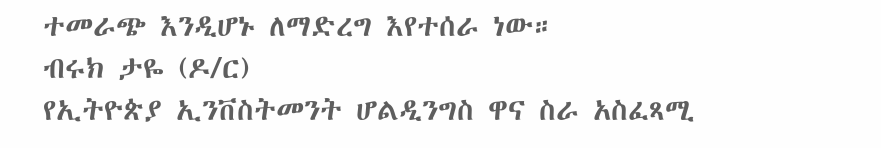ተመራጭ እንዲሆኑ ለማድረግ እየተሰራ ነው።
ብሩክ ታዬ (ዶ/ር)
የኢትዮጵያ ኢንቨስትመንት ሆልዲንግስ ዋና ስራ አስፈጻሚ